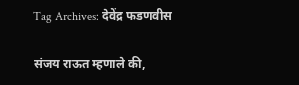Tag Archives: देवेंद्र फडणवीस

संजय राऊत म्हणाले की,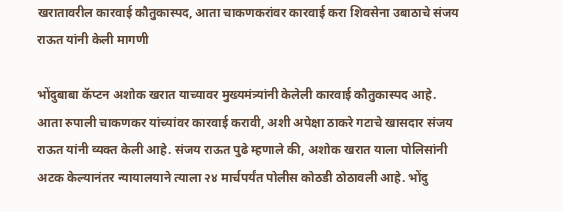खरातावरील कारवाई कौतुकास्पद, आता चाकणकरांवर कारवाई करा शिवसेना उबाठाचे संजय राऊत यांनी केली मागणी

भोंदुबाबा कॅप्टन अशोक खरात याच्यावर मुख्यमंत्र्यांनी केलेली कारवाई कौतुकास्पद आहे. आता रुपाली चाकणकर यांच्यांवर कारवाई करावी, अशी अपेक्षा ठाकरे गटाचे खासदार संजय राऊत यांनी व्यक्त केली आहे. संजय राऊत पुढे म्हणाले की, अशोक खरात याला पोलिसांनी अटक केल्यानंतर न्यायालयाने त्याला २४ मार्चपर्यंत पोलीस कोठडी ठोठावली आहे. भोंदु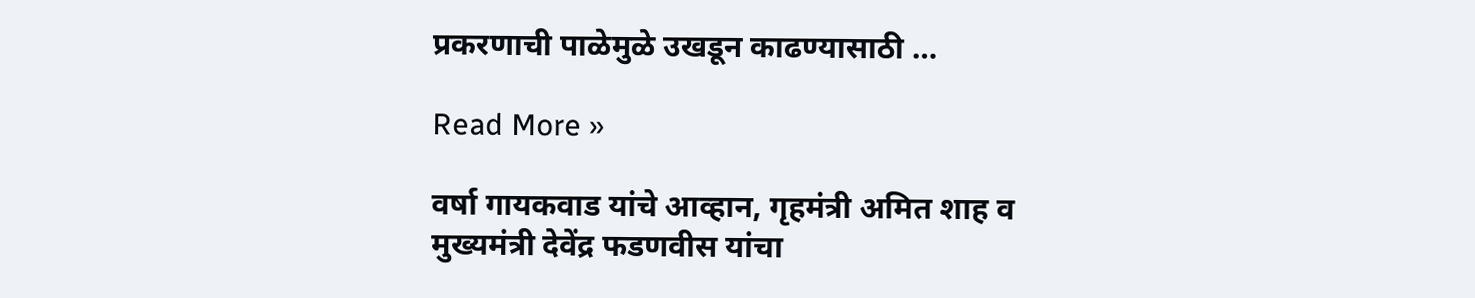प्रकरणाची पाळेमुळे उखडून काढण्यासाठी …

Read More »

वर्षा गायकवाड यांचे आव्हान, गृहमंत्री अमित शाह व मुख्यमंत्री देवेंद्र फडणवीस यांचा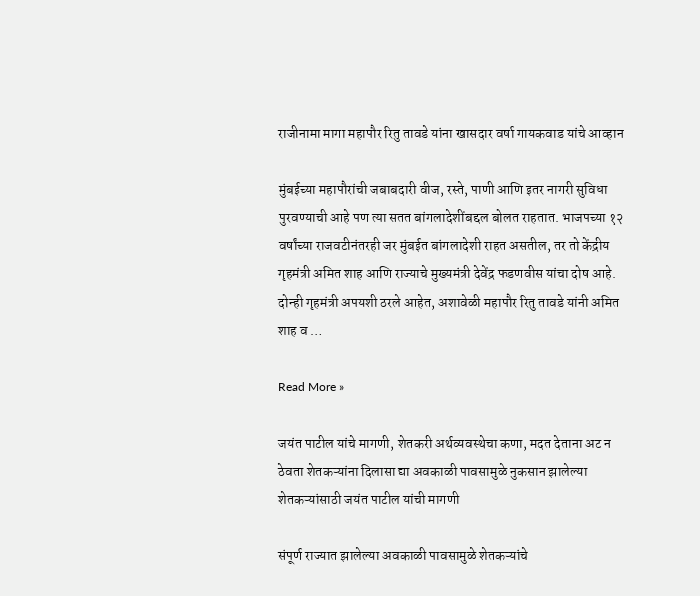राजीनामा मागा महापौर रितु तावडे यांना खासदार वर्षा गायकवाड यांचे आव्हान

मुंबईच्या महापौरांची जबाबदारी वीज, रस्ते, पाणी आणि इतर नागरी सुविधा पुरवण्याची आहे पण त्या सतत बांगलादेशींबद्दल बोलत राहतात. भाजपच्या १२ वर्षांच्या राजवटीनंतरही जर मुंबईत बांगलादेशी राहत असतील, तर तो केंद्रीय गृहमंत्री अमित शाह आणि राज्याचे मुख्यमंत्री देवेंद्र फडणवीस यांचा दोष आहे. दोन्ही गृहमंत्री अपयशी ठरले आहेत, अशावेळी महापौर रितु तावडे यांनी अमित शाह व …

Read More »

जयंत पाटील यांचे मागणी, शेतकरी अर्थव्यवस्थेचा कणा, मदत देताना अट न ठेवता शेतकऱ्यांना दिलासा द्या अवकाळी पावसामुळे नुकसान झालेल्या शेतकऱ्यांसाठी जयंत पाटील यांची मागणी

संपूर्ण राज्यात झालेल्या अवकाळी पावसामुळे शेतकऱ्यांचे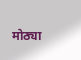मोठ्या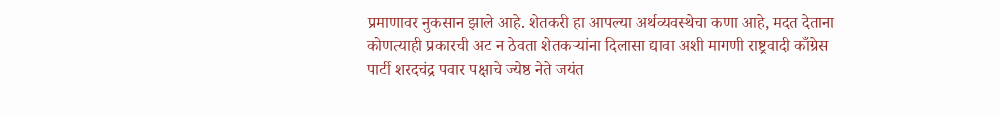प्रमाणावर नुकसान झाले आहे. शेतकरी हा आपल्या अर्थव्यवस्थेचा कणा आहे, मदत देताना कोणत्याही प्रकारची अट न ठेवता शेतकऱ्यांना दिलासा द्यावा अशी मागणी राष्ट्रवादी काँग्रेस पार्टी शरदचंद्र पवार पक्षाचे ज्येष्ठ नेते जयंत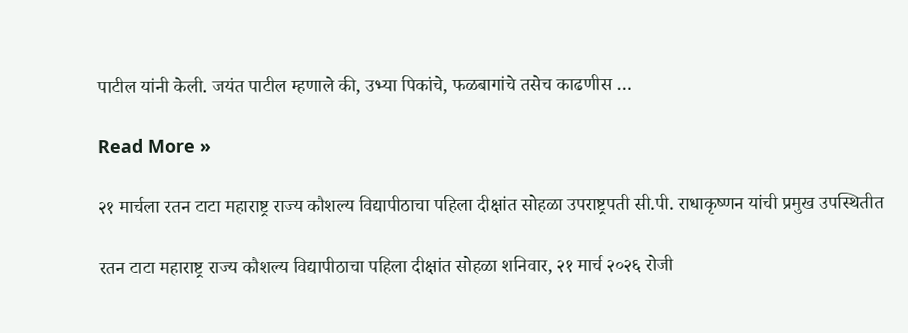पाटील यांनी केली. जयंत पाटील म्हणाले की, उभ्या पिकांचे, फळबागांचे तसेच काढणीस …

Read More »

२१ मार्चला रतन टाटा महाराष्ट्र राज्य कौशल्य विद्यापीठाचा पहिला दीक्षांत सोहळा उपराष्ट्रपती सी.पी. राधाकृष्णन यांची प्रमुख उपस्थितीत

रतन टाटा महाराष्ट्र राज्य कौशल्य विद्यापीठाचा पहिला दीक्षांत सोहळा शनिवार, २१ मार्च २०२६ रोजी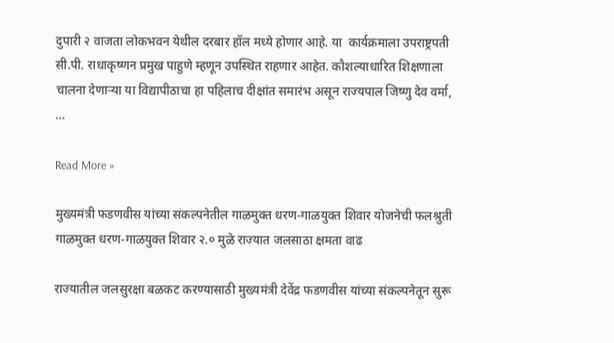दुपारी २ वाजता लोकभवन येथील दरबार हॉल मध्ये होणार आहे. या  कार्यक्रमाला उपराष्ट्रपती सी.पी. राधाकृष्णन प्रमुख पाहुणे म्हणून उपस्थित राहणार आहेत. कौशल्याधारित शिक्षणाला चालना देणाऱ्या या विद्यापीठाचा हा पहिलाच दीक्षांत समारंभ असून राज्यपाल जिष्णु देव वर्मा,  …

Read More »

मुख्यमंत्री फडणवीस यांच्या संकल्पनेतील गाळमुक्त धरण-गाळयुक्त शिवार योजनेची फलश्रुती गाळमुक्त धरण-गाळयुक्त शिवार २.० मुळे राज्यात जलसाठा क्षमता वाढ

राज्यातील जलसुरक्षा बळकट करण्यासाठी मुख्यमंत्री देवेंद्र फडणवीस यांच्या संकल्पनेतून सुरू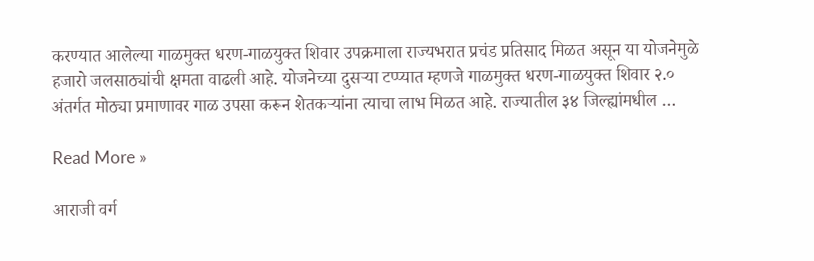करण्यात आलेल्या गाळमुक्त धरण-गाळयुक्त शिवार उपक्रमाला राज्यभरात प्रचंड प्रतिसाद मिळत असून या योजनेमुळे हजारो जलसाठ्यांची क्षमता वाढली आहे. योजनेच्या दुसऱ्या टप्प्यात म्हणजे गाळमुक्त धरण-गाळयुक्त शिवार २.० अंतर्गत मोठ्या प्रमाणावर गाळ उपसा करून शेतकऱ्यांना त्याचा लाभ मिळत आहे. राज्यातील ३४ जिल्ह्यांमधील …

Read More »

आराजी वर्ग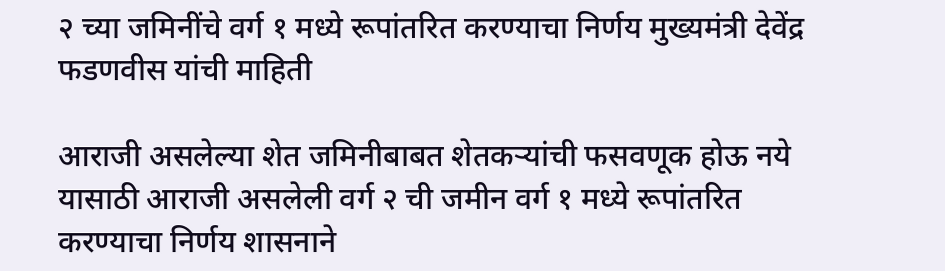२ च्या जमिनींचे वर्ग १ मध्ये रूपांतरित करण्याचा निर्णय मुख्यमंत्री देवेंद्र फडणवीस यांची माहिती

आराजी असलेल्या शेत जमिनीबाबत शेतकऱ्यांची फसवणूक होऊ नये यासाठी आराजी असलेली वर्ग २ ची जमीन वर्ग १ मध्ये रूपांतरित करण्याचा निर्णय शासनाने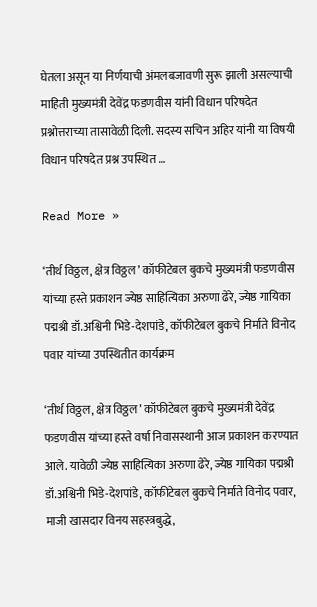घेतला असून या निर्णयाची अंमलबजावणी सुरू झाली असल्याची माहिती मुख्यमंत्री देवेंद्र फडणवीस यांनी विधान परिषदेत प्रश्नोत्तराच्या तासावेळी दिली. सदस्य सचिन अहिर यांनी या विषयी विधान परिषदेत प्रश्न उपस्थित …

Read More »

‘तीर्थ विठ्ठल, क्षेत्र विठ्ठल’ कॉफीटेबल बुकचे मुख्यमंत्री फडणवीस यांच्या हस्ते प्रकाशन ज्येष्ठ साहित्यिका अरुणा ढेरे, ज्येष्ठ गायिका पद्मश्री डॉ.अश्विनी भिडे-देशपांडे, कॉफीटेबल बुकचे निर्माते विनोद पवार यांच्या उपस्थितीत कार्यक्रम

‘तीर्थ विठ्ठल, क्षेत्र विठ्ठल’ कॉफीटेबल बुकचे मुख्यमंत्री देवेंद्र फडणवीस यांच्या हस्ते वर्षा निवासस्थानी आज प्रकाशन करण्यात आले. यावेळी ज्येष्ठ साहित्यिका अरुणा ढेरे, ज्येष्ठ गायिका पद्मश्री डॉ.अश्विनी भिडे-देशपांडे, कॉफीटेबल बुकचे निर्माते विनोद पवार, माजी खासदार विनय सहस्त्रबुद्धे,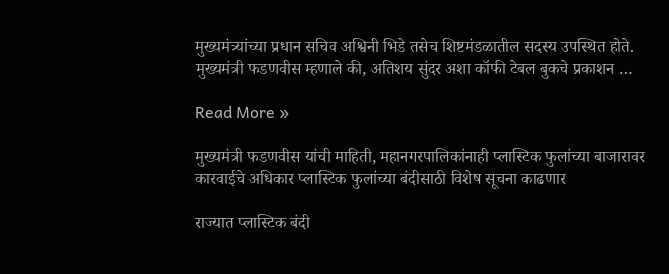मुख्यमंत्र्यांच्या प्रधान सचिव अश्विनी भिडे तसेच शिष्टमंडळातील सदस्य उपस्थित होते. मुख्यमंत्री फडणवीस म्हणाले की, अतिशय सुंदर अशा कॉफी टेबल बुकचे प्रकाशन …

Read More »

मुख्यमंत्री फडणवीस यांची माहिती, महानगरपालिकांनाही प्लास्टिक फुलांच्या बाजारावर कारवाईचे अधिकार प्लास्टिक फुलांच्या बंदीसाठी विशेष सूचना काढणार

राज्यात प्लास्टिक बंदी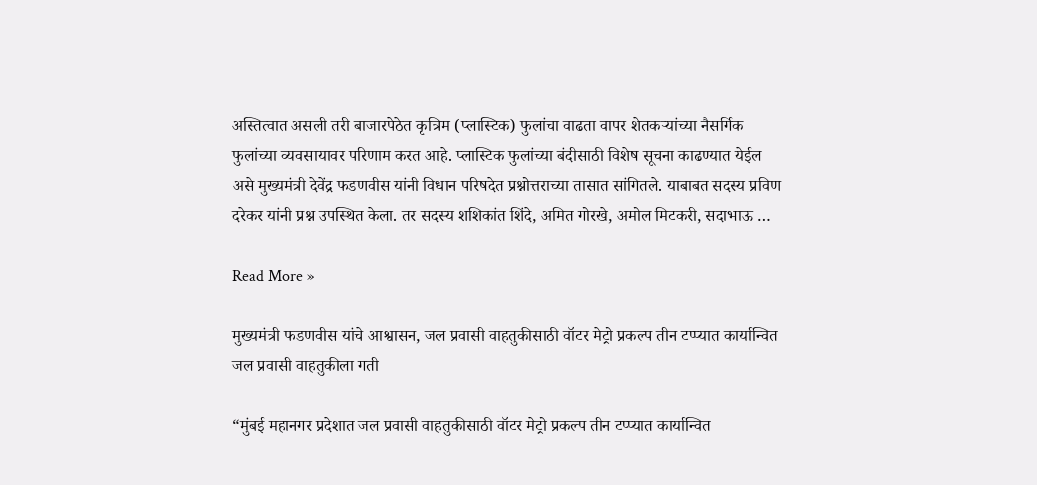अस्तित्वात असली तरी बाजारपेठेत कृत्रिम (प्लास्टिक) फुलांचा वाढता वापर शेतकऱ्यांच्या नैसर्गिक फुलांच्या व्यवसायावर परिणाम करत आहे. प्लास्टिक फुलांच्या बंदीसाठी विशेष सूचना काढण्यात येईल असे मुख्यमंत्री देवेंद्र फडणवीस यांनी विधान परिषदेत प्रश्नोत्तराच्या तासात सांगितले. याबाबत सदस्य प्रविण दरेकर यांनी प्रश्न उपस्थित केला. तर सदस्य शशिकांत शिंदे, अमित गोरखे, अमोल मिटकरी, सदाभाऊ …

Read More »

मुख्यमंत्री फडणवीस यांचे आश्वासन, जल प्रवासी वाहतुकीसाठी वॉटर मेट्रो प्रकल्प तीन टप्प्यात कार्यान्वित जल प्रवासी वाहतुकीला गती

“मुंबई महानगर प्रदेशात जल प्रवासी वाहतुकीसाठी वॉटर मेट्रो प्रकल्प तीन टप्प्यात कार्यान्वित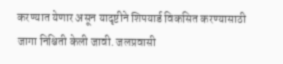करण्यात येणार असून यादृष्टीने शिपयार्ड विकसित करण्यासाठी जागा निश्चिती केली जावी. जलप्रवासी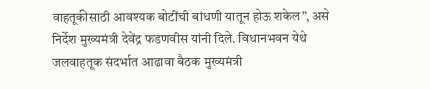वाहतूकीसाठी आवश्यक बोटींची बांधणी यातून होऊ शकेल”, असे निर्देश मुख्यमंत्री देवेंद्र फडणवीस यांनी दिले. विधानभवन येथे जलवाहतूक संदर्भात आढावा बैठक मुख्यमंत्री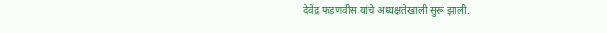देवेंद्र फडणवीस यांचे अध्यक्षतेखाली सुरू झाली.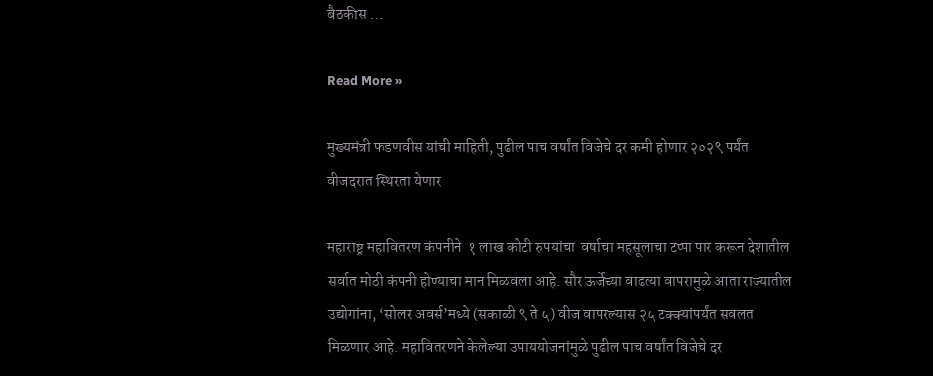बैठकीस …

Read More »

मुख्यमंत्री फडणवीस यांची माहिती, पुढील पाच वर्षांत विजेचे दर कमी होणार २०२९ पर्यंत वीजदरात स्थिरता येणार

महाराष्ट्र महावितरण कंपनीने  १ लाख कोटी रुपयांचा  वर्षाचा महसूलाचा टप्पा पार करून देशातील सर्वात मोठी कंपनी होण्याचा मान मिळवला आहे. सौर ऊर्जेच्या वाढत्या वापरामुळे आता राज्यातील उद्योगांना, ‘सोलर अवर्स’मध्ये (सकाळी ९ ते ५) वीज वापरल्यास २५ टक्क्यांपर्यंत सवलत मिळणार आहे. महावितरणने केलेल्या उपाययोजनांमुळे पुढील पाच वर्षांत विजेचे दर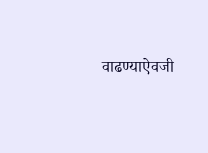वाढण्याऐवजी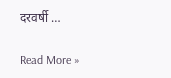दरवर्षी …

Read More »